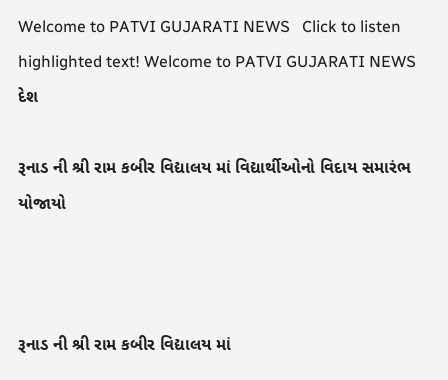Welcome to PATVI GUJARATI NEWS   Click to listen highlighted text! Welcome to PATVI GUJARATI NEWS
દેશ

રૂનાડ ની શ્રી રામ કબીર વિદ્યાલય માં વિદ્યાર્થીઓનો વિદાય સમારંભ યોજાયો



રૂનાડ ની શ્રી રામ કબીર વિદ્યાલય માં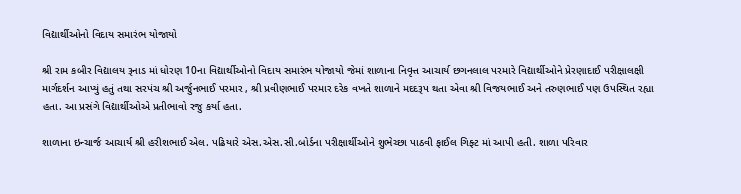વિદ્યાર્થીઓનો વિદાય સમારંભ યોજાયો

શ્રી રામ કબીર વિદ્યાલય રૂનાડ માં ધોરણ 10ના વિદ્યાર્થીઓનો વિદાય સમારંભ યોજાયો જેમાં શાળાના નિવૃત્ત આચાર્ય છગનલાલ પરમારે વિદ્યાર્થીઓને પ્રેરણાદાઈ પરીક્ષાલક્ષી માર્ગદર્શન આપ્યું હતું તથા સરપંચ શ્રી અર્જુનભાઈ પરમાર , શ્રી પ્રવીણભાઈ પરમાર દરેક વખતે શાળાને મદદરૂપ થતા એવા શ્રી વિજયભાઈ અને તરુણભાઈ પણ ઉપસ્થિત રહ્યા હતા. આ પ્રસંગે વિદ્યાર્થીઓએ પ્રતીભાવો રજુ કર્યા હતા.

શાળાના ઇન્ચાર્જ આચાર્ય શ્રી હરીશભાઈ એલ. પઢિયારે એસ.એસ.સી.બોર્ડના પરીક્ષાર્થીઓને શુભેચ્છા પાઠવી ફાઈલ ગિફ્ટ માં આપી હતી. શાળા પરિવાર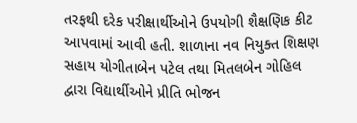તરફથી દરેક પરીક્ષાર્થીઓને ઉપયોગી શૈક્ષણિક કીટ આપવામાં આવી હતી. શાળાના નવ નિયુક્ત શિક્ષણ સહાય યોગીતાબેન પટેલ તથા મિતલબેન ગોહિલ દ્વારા વિદ્યાર્થીઓને પ્રીતિ ભોજન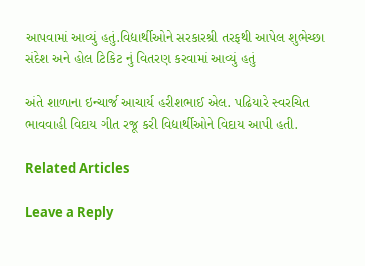આપવામાં આવ્યું હતું.વિદ્યાર્થીઓને સરકારશ્રી તરફથી આપેલ શુભેચ્છા સંદેશ અને હોલ ટિકિટ નું વિતરણ કરવામાં આવ્યું હતું

અંતે શાળાના ઇન્ચાર્જ આચાર્ય હરીશભાઈ એલ. પઢિયારે સ્વરચિત ભાવવાહી વિદાય ગીત રજૂ કરી વિદ્યાર્થીઓને વિદાય આપી હતી.

Related Articles

Leave a Reply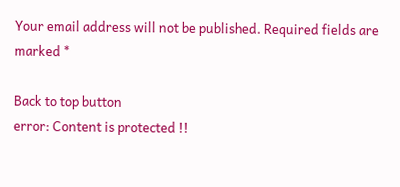Your email address will not be published. Required fields are marked *

Back to top button
error: Content is protected !!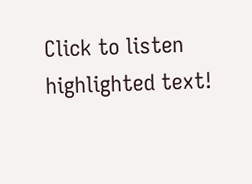Click to listen highlighted text!